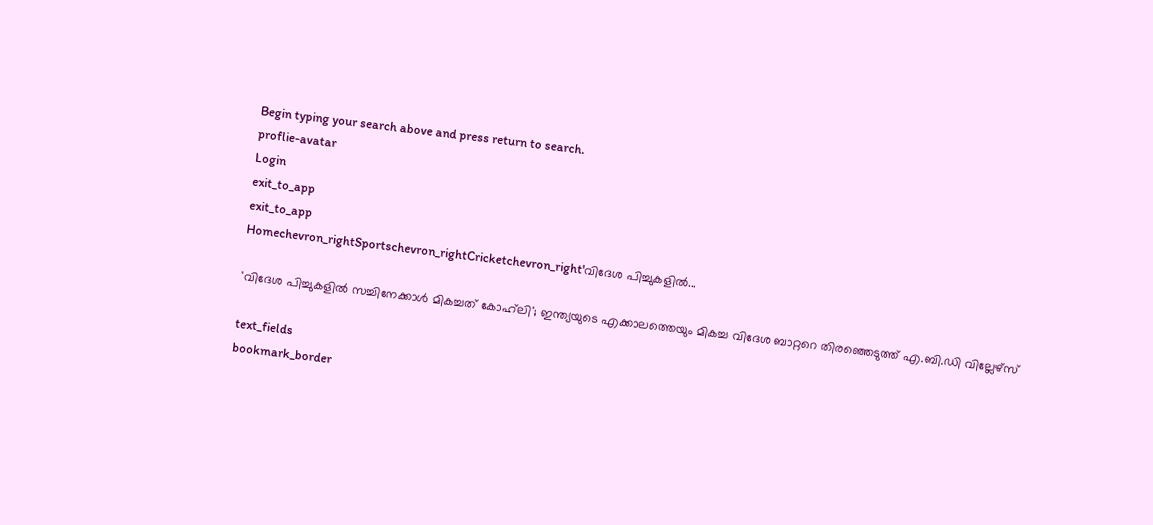Begin typing your search above and press return to search.
proflie-avatar
Login
exit_to_app
exit_to_app
Homechevron_rightSportschevron_rightCricketchevron_right'വിദേശ പിച്ചുകളിൽ...

'വിദേശ പിച്ചുകളിൽ സച്ചിനേക്കാൾ മികച്ചത് കോഹ്‌ലി'; ഇന്ത്യയുടെ എക്കാലത്തെയും മികച്ച വിദേശ ബാറ്ററെ തിരഞ്ഞെടുത്ത് എ.ബി.ഡി വില്ലേഴ്‌സ്

text_fields
bookmark_border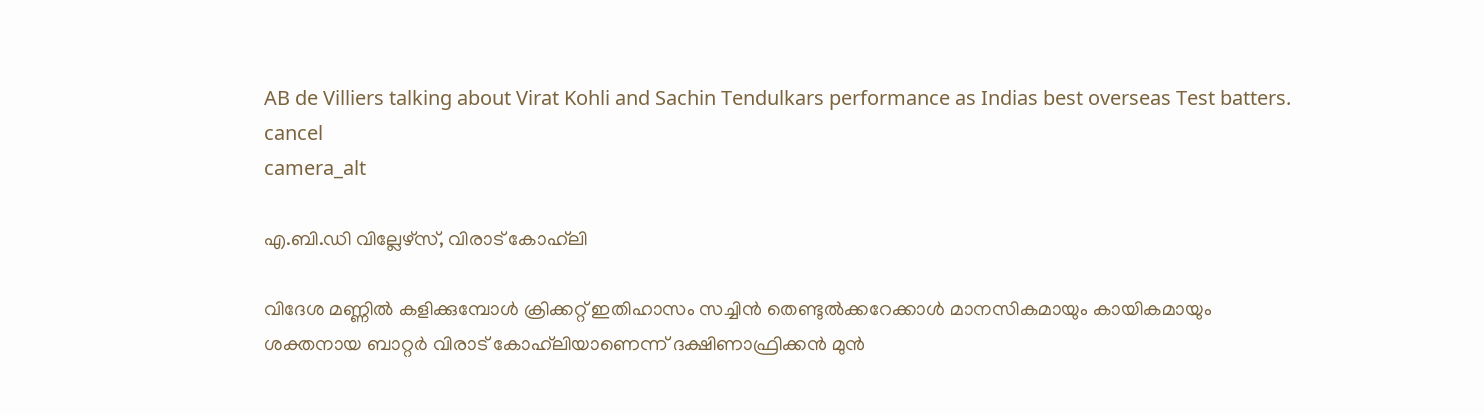AB de Villiers talking about Virat Kohli and Sachin Tendulkars performance as Indias best overseas Test batters.
cancel
camera_alt

എ.ബി.ഡി വില്ലേഴ്‌സ്, വിരാട് കോഹ്‌ലി

വിദേശ മണ്ണിൽ കളിക്കുമ്പോൾ ക്രിക്കറ്റ് ഇതിഹാസം സച്ചിൻ തെണ്ടുൽക്കറേക്കാൾ മാനസികമായും കായികമായും ശക്തനായ ബാറ്റർ വിരാട് കോഹ്‌ലിയാണെന്ന് ദക്ഷിണാഫ്രിക്കൻ മുൻ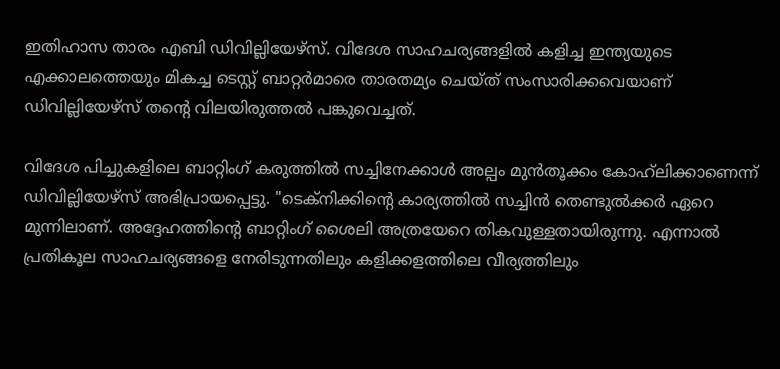ഇതിഹാസ താരം എബി ഡിവില്ലിയേഴ്സ്. വിദേശ സാഹചര്യങ്ങളിൽ കളിച്ച ഇന്ത്യയുടെ എക്കാലത്തെയും മികച്ച ടെസ്റ്റ് ബാറ്റർമാരെ താരതമ്യം ചെയ്ത് സംസാരിക്കവെയാണ് ഡിവില്ലിയേഴ്സ് തന്റെ വിലയിരുത്തൽ പങ്കുവെച്ചത്.

വിദേശ പിച്ചുകളിലെ ബാറ്റിംഗ് കരുത്തിൽ സച്ചിനേക്കാൾ അല്പം മുൻതൂക്കം കോഹ്‌ലിക്കാണെന്ന് ഡിവില്ലിയേഴ്സ് അഭിപ്രായപ്പെട്ടു. "ടെക്നിക്കിന്റെ കാര്യത്തിൽ സച്ചിൻ തെണ്ടുൽക്കർ ഏറെ മുന്നിലാണ്. അദ്ദേഹത്തിന്റെ ബാറ്റിംഗ് ശൈലി അത്രയേറെ തികവുള്ളതായിരുന്നു. എന്നാൽ പ്രതികൂല സാഹചര്യങ്ങളെ നേരിടുന്നതിലും കളിക്കളത്തിലെ വീര്യത്തിലും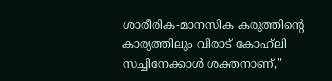ശാരീരിക-മാനസിക കരുത്തിന്റെ കാര്യത്തിലും വിരാട് കോഹ്‌ലി സച്ചിനേക്കാൾ ശക്തനാണ്,"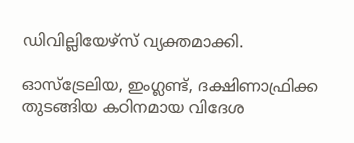ഡിവില്ലിയേഴ്സ് വ്യക്തമാക്കി.

ഓസ്ട്രേലിയ, ഇംഗ്ലണ്ട്, ദക്ഷിണാഫ്രിക്ക തുടങ്ങിയ കഠിനമായ വിദേശ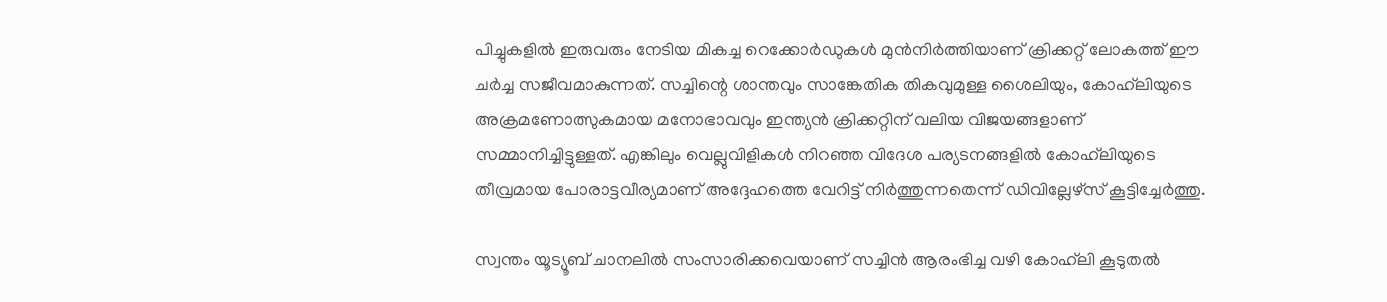പിച്ചുകളിൽ ഇരുവരും നേടിയ മികച്ച റെക്കോർഡുകൾ മുൻനിർത്തിയാണ് ക്രിക്കറ്റ് ലോകത്ത് ഈ ചർച്ച സജീവമാകുന്നത്. സച്ചിന്റെ ശാന്തവും സാങ്കേതിക തികവുമുള്ള ശൈലിയും, കോഹ്‌ലിയുടെ അക്രമണോത്സുകമായ മനോഭാവവും ഇന്ത്യൻ ക്രിക്കറ്റിന് വലിയ വിജയങ്ങളാണ് സമ്മാനിച്ചിട്ടുള്ളത്. എങ്കിലും വെല്ലുവിളികൾ നിറഞ്ഞ വിദേശ പര്യടനങ്ങളിൽ കോഹ്‌ലിയുടെ തീവ്രമായ പോരാട്ടവീര്യമാണ് അദ്ദേഹത്തെ വേറിട്ട് നിർത്തുന്നതെന്ന് ഡിവില്ലേഴ്‌സ് കൂട്ടിച്ചേർത്തു.

സ്വന്തം യൂട്യൂബ് ചാനലിൽ സംസാരിക്കവെയാണ് സച്ചിൻ ആരംഭിച്ച വഴി കോഹ്‌ലി കൂടുതൽ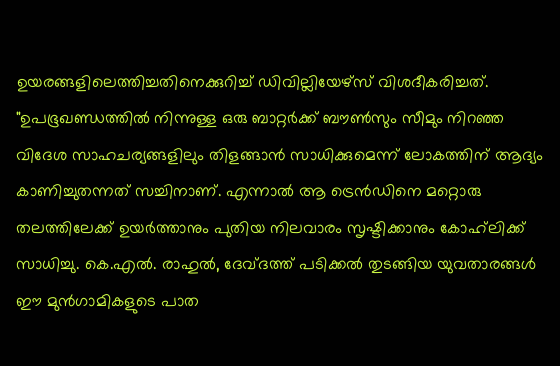ഉയരങ്ങളിലെത്തിച്ചതിനെക്കുറിച്ച് ഡിവില്ലിയേഴ്സ് വിശദീകരിച്ചത്. "ഉപഭൂഖണ്ഡത്തിൽ നിന്നുള്ള ഒരു ബാറ്റർക്ക് ബൗൺസും സീമും നിറഞ്ഞ വിദേശ സാഹചര്യങ്ങളിലും തിളങ്ങാൻ സാധിക്കുമെന്ന് ലോകത്തിന് ആദ്യം കാണിച്ചുതന്നത് സച്ചിനാണ്. എന്നാൽ ആ ട്രെൻഡിനെ മറ്റൊരു തലത്തിലേക്ക് ഉയർത്താനും പുതിയ നിലവാരം സൃഷ്ടിക്കാനും കോഹ്‌ലിക്ക് സാധിച്ചു. കെ.എൽ. രാഹുൽ, ദേവ്ദത്ത് പടിക്കൽ തുടങ്ങിയ യുവതാരങ്ങൾ ഈ മുൻഗാമികളുടെ പാത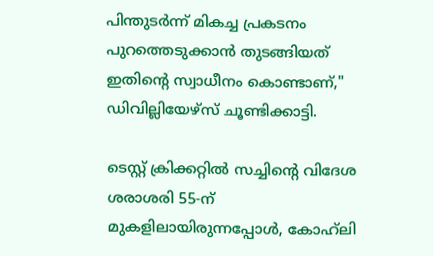പിന്തുടർന്ന് മികച്ച പ്രകടനം പുറത്തെടുക്കാൻ തുടങ്ങിയത് ഇതിന്റെ സ്വാധീനം കൊണ്ടാണ്," ഡിവില്ലിയേഴ്സ് ചൂണ്ടിക്കാട്ടി.

ടെസ്റ്റ് ക്രിക്കറ്റിൽ സച്ചിന്റെ വിദേശ ശരാശരി 55-ന് മുകളിലായിരുന്നപ്പോൾ, കോഹ്‌ലി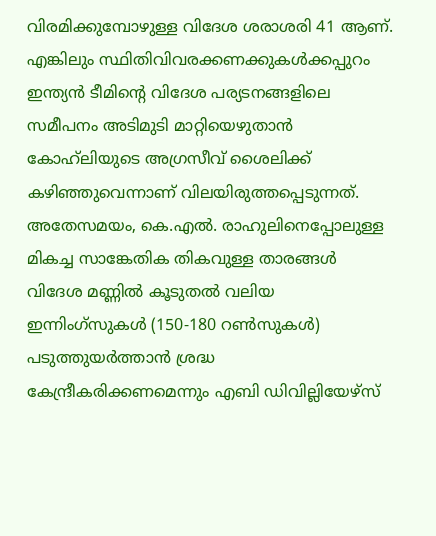വിരമിക്കുമ്പോഴുള്ള വിദേശ ശരാശരി 41 ആണ്. എങ്കിലും സ്ഥിതിവിവരക്കണക്കുകൾക്കപ്പുറം ഇന്ത്യൻ ടീമിന്റെ വിദേശ പര്യടനങ്ങളിലെ സമീപനം അടിമുടി മാറ്റിയെഴുതാൻ കോഹ്‌ലിയുടെ അഗ്രസീവ് ശൈലിക്ക് കഴിഞ്ഞുവെന്നാണ് വിലയിരുത്തപ്പെടുന്നത്. അതേസമയം, കെ.എൽ. രാഹുലിനെപ്പോലുള്ള മികച്ച സാങ്കേതിക തികവുള്ള താരങ്ങൾ വിദേശ മണ്ണിൽ കൂടുതൽ വലിയ ഇന്നിംഗ്സുകൾ (150-180 റൺസുകൾ) പടുത്തുയർത്താൻ ശ്രദ്ധ കേന്ദ്രീകരിക്കണമെന്നും എബി ഡിവില്ലിയേഴ്സ്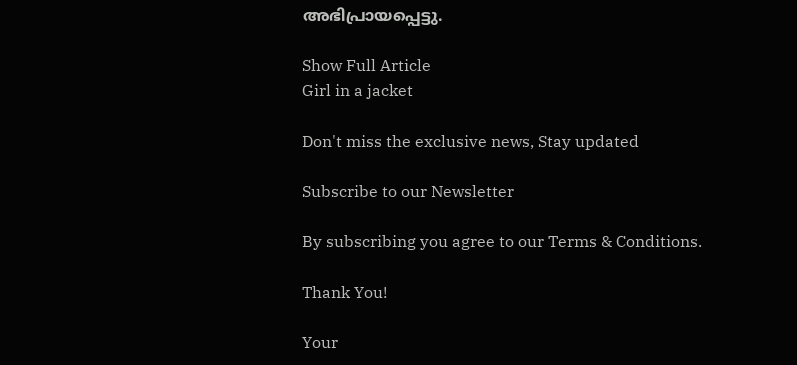അഭിപ്രായപ്പെട്ടു.

Show Full Article
Girl in a jacket

Don't miss the exclusive news, Stay updated

Subscribe to our Newsletter

By subscribing you agree to our Terms & Conditions.

Thank You!

Your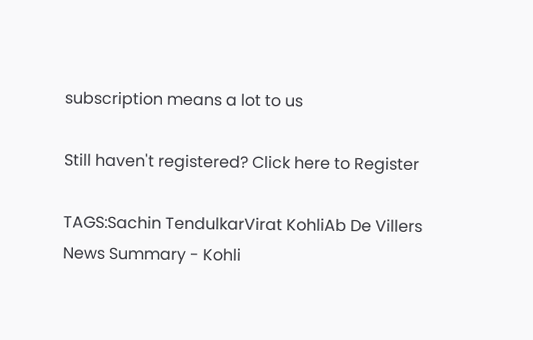subscription means a lot to us

Still haven't registered? Click here to Register

TAGS:Sachin TendulkarVirat KohliAb De Villers
News Summary - Kohli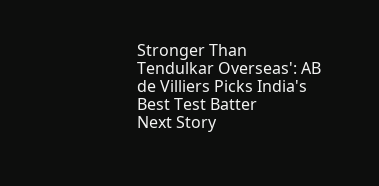Stronger Than Tendulkar Overseas': AB de Villiers Picks India's Best Test Batter
Next Story